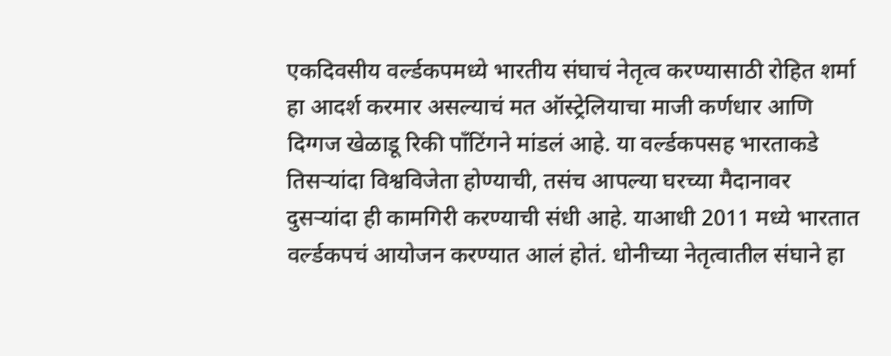एकदिवसीय वर्ल्डकपमध्ये भारतीय संघाचं नेतृत्व करण्यासाठी रोहित शर्मा हा आदर्श करमार असल्याचं मत ऑस्ट्रेलियाचा माजी कर्णधार आणि दिग्गज खेळाडू रिकी पाँटिंगने मांडलं आहे. या वर्ल्डकपसह भारताकडे तिसऱ्यांदा विश्वविजेता होण्याची, तसंच आपल्या घरच्या मैदानावर दुसऱ्यांदा ही कामगिरी करण्याची संधी आहे. याआधी 2011 मध्ये भारतात वर्ल्डकपचं आयोजन करण्यात आलं होतं. धोनीच्या नेतृत्वातील संघाने हा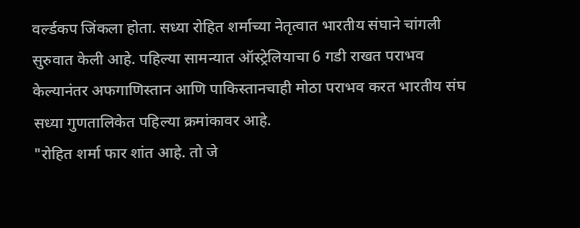वर्ल्डकप जिंकला होता. सध्या रोहित शर्माच्या नेतृत्वात भारतीय संघाने चांगली सुरुवात केली आहे. पहिल्या सामन्यात ऑस्ट्रेलियाचा 6 गडी राखत पराभव केल्यानंतर अफगाणिस्तान आणि पाकिस्तानचाही मोठा पराभव करत भारतीय संघ सध्या गुणतालिकेत पहिल्या क्रमांकावर आहे.
"रोहित शर्मा फार शांत आहे. तो जे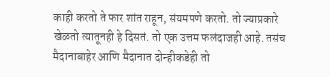काही करतो ते फार शांत राहून, संयमपणे करतो. तो ज्याप्रकारे खेळतो त्यातूनही हे दिसतं. तो एक उत्तम फलंदाजही आहे. तसंच मैदानाबाहेर आणि मैदानात दोन्हीकडेही तो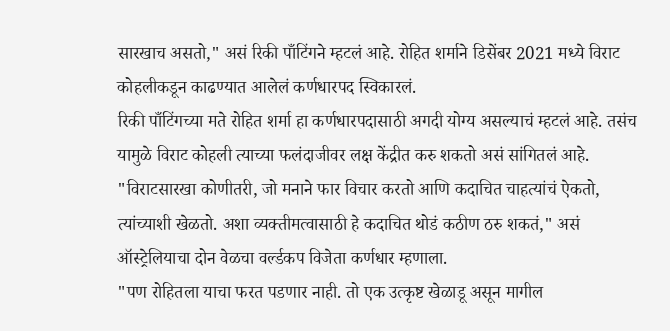सारखाच असतो," असं रिकी पाँटिंगने म्हटलं आहे. रोहित शर्माने डिसेंबर 2021 मध्ये विराट कोहलीकडून काढण्यात आलेलं कर्णधारपद स्विकारलं.
रिकी पाँटिंगच्या मते रोहित शर्मा हा कर्णधारपदासाठी अगदी योग्य असल्याचं म्हटलं आहे. तसंच यामुळे विराट कोहली त्याच्या फलंदाजीवर लक्ष केंद्रीत करु शकतो असं सांगितलं आहे. "विराटसारखा कोणीतरी, जो मनाने फार विचार करतो आणि कदाचित चाहत्यांचं ऐकतो, त्यांच्याशी खेळतो. अशा व्यक्तीमत्वासाठी हे कदाचित थोडं कठीण ठरु शकतं," असं ऑस्ट्रेलियाचा दोन वेळचा वर्ल्डकप विजेता कर्णधार म्हणाला.
"पण रोहितला याचा फरत पडणार नाही. तो एक उत्कृष्ट खेळाडू असून मागील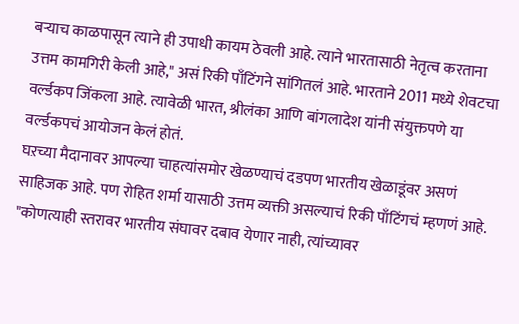बऱ्याच काळपासून त्याने ही उपाधी कायम ठेवली आहे. त्याने भारतासाठी नेतृत्व करताना उत्तम कामगिरी केली आहे," असं रिकी पाँटिंगने सांगितलं आहे. भारताने 2011 मध्ये शेवटचा वर्ल्डकप जिंकला आहे. त्यावेळी भारत, श्रीलंका आणि बांगलादेश यांनी संयुक्तपणे या वर्ल्डकपचं आयोजन केलं होतं.
घऱच्या मैदानावर आपल्या चाहत्यांसमोर खेळण्याचं दडपण भारतीय खेळाडूंवर असणं साहिजक आहे. पण रोहित शर्मा यासाठी उत्तम व्यक्ती असल्याचं रिकी पाँटिंगचं म्हणणं आहे. "कोणत्याही स्तरावर भारतीय संघावर दबाव येणार नाही, त्यांच्यावर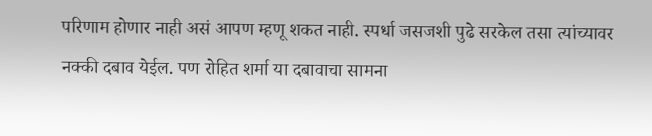परिणाम होणार नाही असं आपण म्हणू शकत नाही. स्पर्धा जसजशी पुढे सरकेल तसा त्यांच्यावर नक्की दबाव येईल. पण रोहित शर्मा या दबावाचा सामना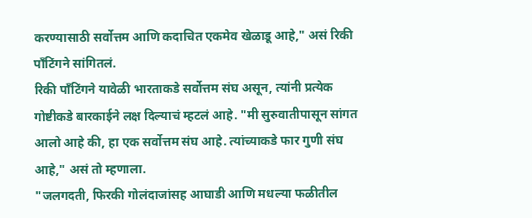करण्यासाठी सर्वोत्तम आणि कदाचित एकमेव खेळाडू आहे," असं रिकी पाँटिंगने सांगितलं.
रिकी पाँटिंगने यावेळी भारताकडे सर्वोत्तम संघ असून, त्यांनी प्रत्येक गोष्टीकडे बारकाईने लक्ष दिल्याचं म्हटलं आहे. "मी सुरुवातीपासून सांगत आलो आहे की, हा एक सर्वोत्तम संघ आहे. त्यांच्याकडे फार गुणी संघ आहे," असं तो म्हणाला.
"जलगदती, फिरकी गोलंदाजांसह आघाडी आणि मधल्या फळीतील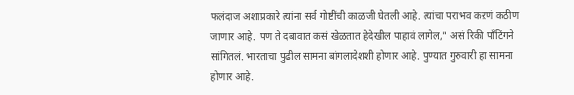फलंदाज अशाप्रकारे त्यांना सर्व गोष्टींची काळजी घेतली आहे. त्यांचा पराभव कऱणं कठीण जाणार आहे. पण ते दबावात कसं खेळतात हेदेखील पाहावं लागेल," असं रिकी पाँटिंगने सांगितलं. भारताचा पुढील सामना बांगलादेशशी होणार आहे. पुण्यात गुरुवारी हा सामना होणार आहे.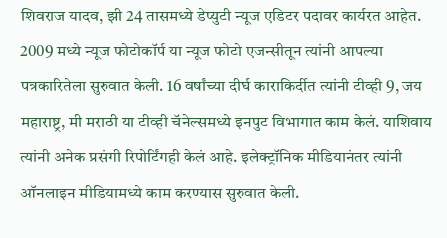शिवराज यादव, झी 24 तासमध्ये डेप्युटी न्यूज एडिटर पदावर कार्यरत आहेत. 2009 मध्ये न्यूज फोटोकॉर्प या न्यूज फोटो एजन्सीतून त्यांनी आपल्या पत्रकारितेला सुरुवात केली. 16 वर्षांच्या दीर्घ काराकिर्दीत त्यांनी टीव्ही 9, जय महाराष्ट्र, मी मराठी या टीव्ही चॅनेल्समध्ये इनपुट विभागात काम केलं. याशिवाय त्यांनी अनेक प्रसंगी रिपोर्टिंगही केलं आहे. इलेक्ट्रॉनिक मीडियानंतर त्यांनी ऑनलाइन मीडियामध्ये काम करण्यास सुरुवात केली.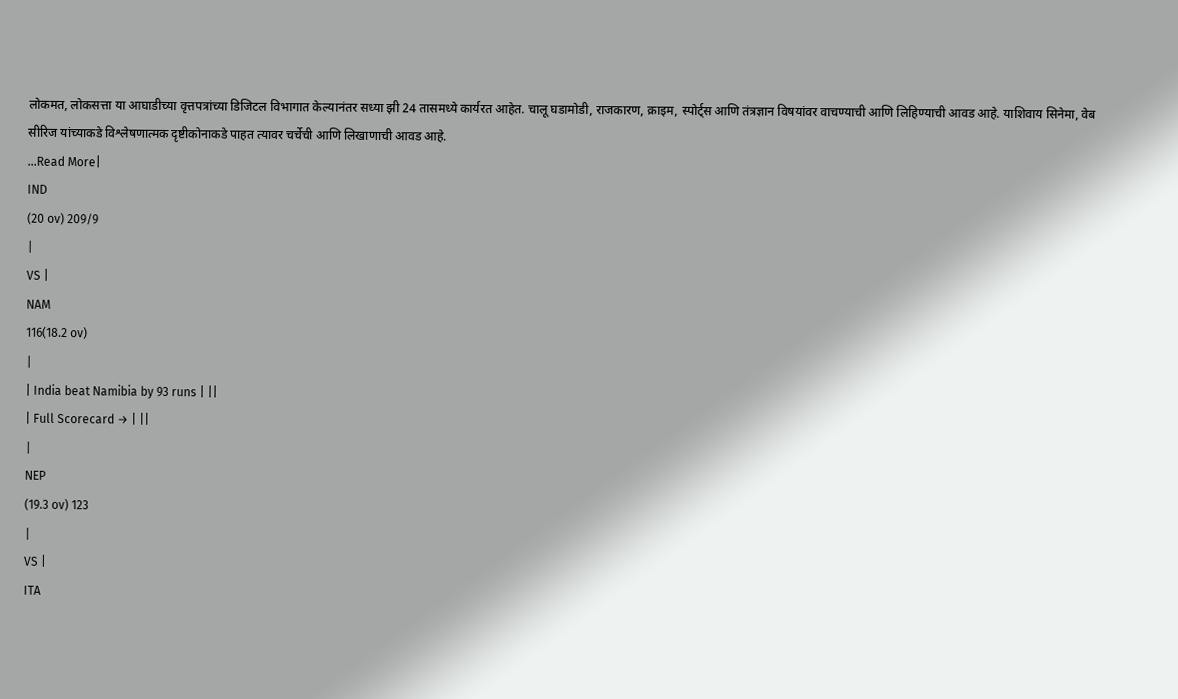लोकमत, लोकसत्ता या आघाडीच्या वृत्तपत्रांच्या डिजिटल विभागात केल्यानंतर सध्या झी 24 तासमध्ये कार्यरत आहेत. चालू घडामोडी, राजकारण, क्राइम, स्पोर्ट्स आणि तंत्रज्ञान विषयांवर वाचण्याची आणि लिहिण्याची आवड आहे. याशिवाय सिनेमा, वेब सीरिज यांच्याकडे विश्लेषणात्मक दृष्टीकोनाकडे पाहत त्यावर चर्चेची आणि लिखाणाची आवड आहे.
...Read More|
IND
(20 ov) 209/9
|
VS |
NAM
116(18.2 ov)
|
| India beat Namibia by 93 runs | ||
| Full Scorecard → | ||
|
NEP
(19.3 ov) 123
|
VS |
ITA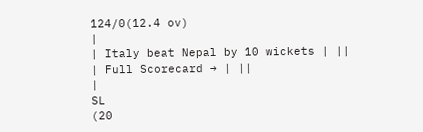124/0(12.4 ov)
|
| Italy beat Nepal by 10 wickets | ||
| Full Scorecard → | ||
|
SL
(20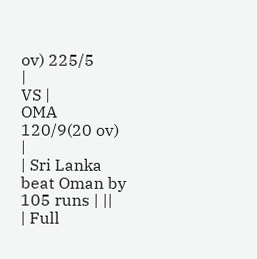ov) 225/5
|
VS |
OMA
120/9(20 ov)
|
| Sri Lanka beat Oman by 105 runs | ||
| Full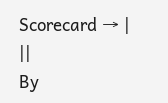Scorecard → | ||
By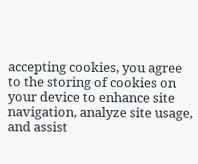accepting cookies, you agree to the storing of cookies on your device to enhance site navigation, analyze site usage, and assist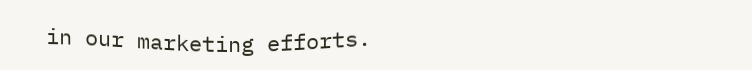in our marketing efforts.